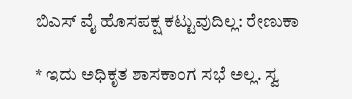ಬಿಎಸ್ ವೈ ಹೊಸಪಕ್ಷ ಕಟ್ಟುವುದಿಲ್ಲ: ರೇಣುಕಾ

* ಇದು ಅಧಿಕೃತ ಶಾಸಕಾಂಗ ಸಭೆ ಅಲ್ಲ. ಸ್ವ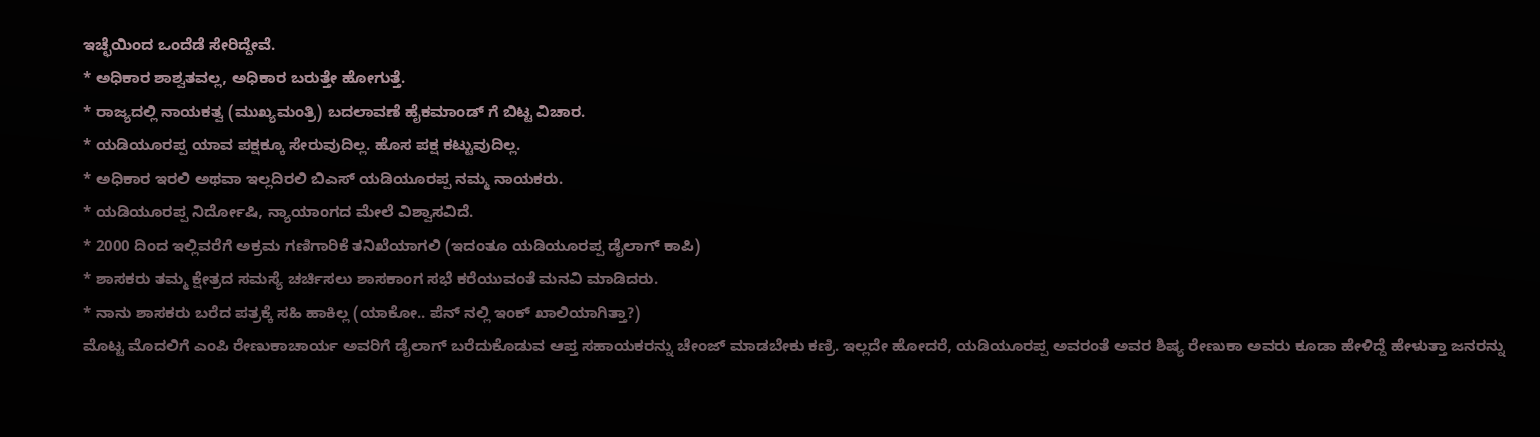ಇಚ್ಛೆಯಿಂದ ಒಂದೆಡೆ ಸೇರಿದ್ದೇವೆ.
* ಅಧಿಕಾರ ಶಾಶ್ವತವಲ್ಲ, ಅಧಿಕಾರ ಬರುತ್ತೇ ಹೋಗುತ್ತೆ.
* ರಾಜ್ಯದಲ್ಲಿ ನಾಯಕತ್ವ (ಮುಖ್ಯಮಂತ್ರಿ) ಬದಲಾವಣೆ ಹೈಕಮಾಂಡ್ ಗೆ ಬಿಟ್ಟ ವಿಚಾರ.
* ಯಡಿಯೂರಪ್ಪ ಯಾವ ಪಕ್ಷಕ್ಕೂ ಸೇರುವುದಿಲ್ಲ. ಹೊಸ ಪಕ್ಷ ಕಟ್ಟುವುದಿಲ್ಲ.
* ಅಧಿಕಾರ ಇರಲಿ ಅಥವಾ ಇಲ್ಲದಿರಲಿ ಬಿಎಸ್ ಯಡಿಯೂರಪ್ಪ ನಮ್ಮ ನಾಯಕರು.
* ಯಡಿಯೂರಪ್ಪ ನಿರ್ದೋಷಿ, ನ್ಯಾಯಾಂಗದ ಮೇಲೆ ವಿಶ್ವಾಸವಿದೆ.
* 2000 ದಿಂದ ಇಲ್ಲಿವರೆಗೆ ಅಕ್ರಮ ಗಣಿಗಾರಿಕೆ ತನಿಖೆಯಾಗಲಿ (ಇದಂತೂ ಯಡಿಯೂರಪ್ಪ ಡೈಲಾಗ್ ಕಾಪಿ)
* ಶಾಸಕರು ತಮ್ಮ ಕ್ಷೇತ್ರದ ಸಮಸ್ಯೆ ಚರ್ಚಿಸಲು ಶಾಸಕಾಂಗ ಸಭೆ ಕರೆಯುವಂತೆ ಮನವಿ ಮಾಡಿದರು.
* ನಾನು ಶಾಸಕರು ಬರೆದ ಪತ್ರಕ್ಕೆ ಸಹಿ ಹಾಕಿಲ್ಲ (ಯಾಕೋ.. ಪೆನ್ ನಲ್ಲಿ ಇಂಕ್ ಖಾಲಿಯಾಗಿತ್ತಾ?)
ಮೊಟ್ಟ ಮೊದಲಿಗೆ ಎಂಪಿ ರೇಣುಕಾಚಾರ್ಯ ಅವರಿಗೆ ಡೈಲಾಗ್ ಬರೆದುಕೊಡುವ ಆಪ್ತ ಸಹಾಯಕರನ್ನು ಚೇಂಜ್ ಮಾಡಬೇಕು ಕಣ್ರಿ. ಇಲ್ಲದೇ ಹೋದರೆ, ಯಡಿಯೂರಪ್ಪ ಅವರಂತೆ ಅವರ ಶಿಷ್ಯ ರೇಣುಕಾ ಅವರು ಕೂಡಾ ಹೇಳಿದ್ದೆ ಹೇಳುತ್ತಾ ಜನರನ್ನು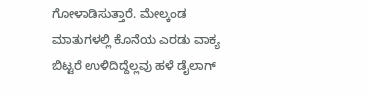ಗೋಳಾಡಿಸುತ್ತಾರೆ. ಮೇಲ್ಕಂಡ ಮಾತುಗಳಲ್ಲಿ ಕೊನೆಯ ಎರಡು ವಾಕ್ಯ ಬಿಟ್ಟರೆ ಉಳಿದಿದ್ದೆಲ್ಲವು ಹಳೆ ಡೈಲಾಗ್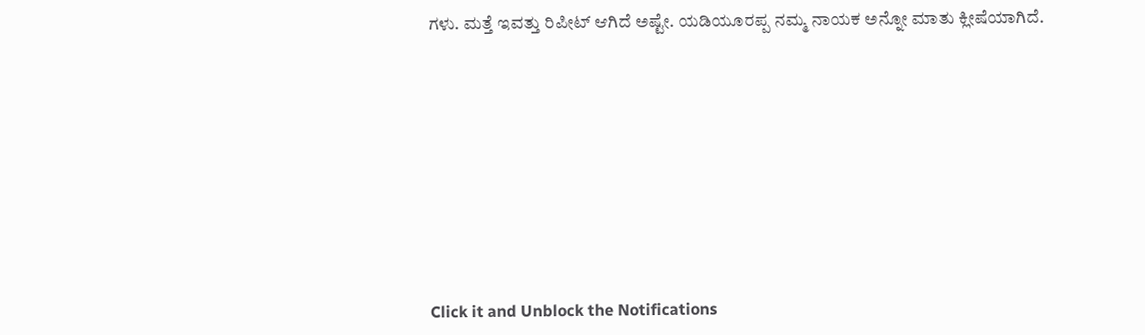ಗಳು. ಮತ್ತೆ ಇವತ್ತು ರಿಪೀಟ್ ಆಗಿದೆ ಅಷ್ಟೇ. ಯಡಿಯೂರಪ್ಪ ನಮ್ಮ ನಾಯಕ ಅನ್ನೋ ಮಾತು ಕ್ಲೀಷೆಯಾಗಿದೆ.











Click it and Unblock the Notifications